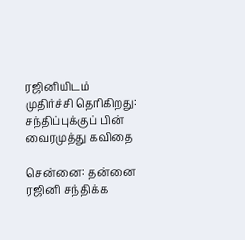ரஜினியிடம் முதிர்ச்சி தெரிகிறது: சந்திப்புக்குப் பின் வைரமுத்து கவிதை

சென்னை: தன்னை ரஜினி சந்திக்க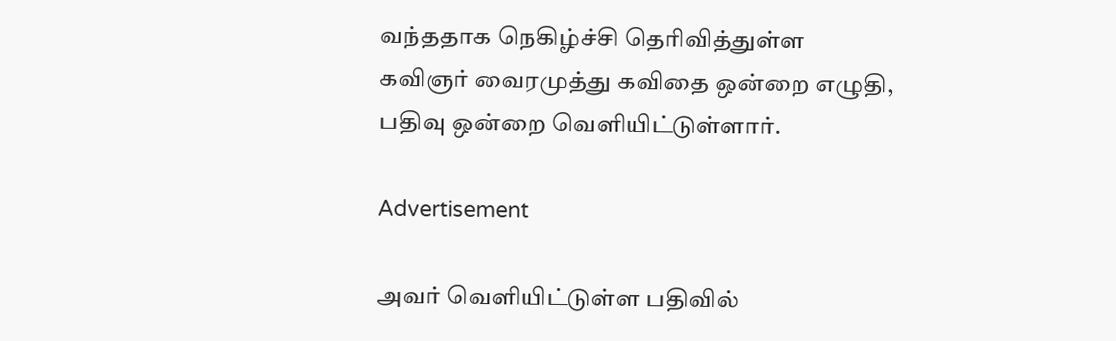வந்ததாக நெகிழ்ச்சி தெரிவித்துள்ள கவிஞர் வைரமுத்து கவிதை ஒன்றை எழுதி, பதிவு ஒன்றை வெளியிட்டுள்ளார்.

Advertisement

அவர் வெளியிட்டுள்ள பதிவில்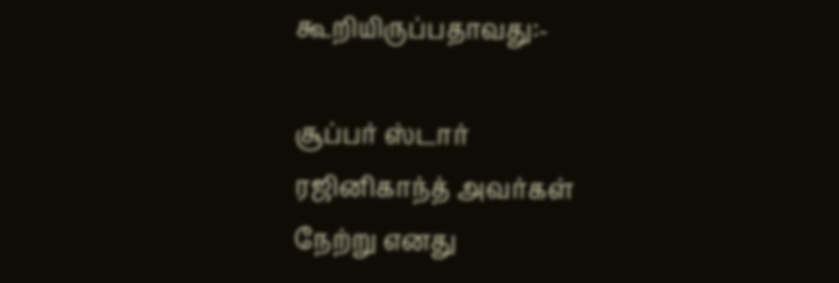கூறியிருப்பதாவது:-

சூப்பர் ஸ்டார்
ரஜினிகாந்த் அவர்கள்
நேற்று எனது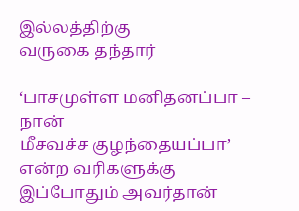இல்லத்திற்கு
வருகை தந்தார்

‘பாசமுள்ள மனிதனப்பா – நான்
மீசவச்ச குழந்தையப்பா’
என்ற வரிகளுக்கு
இப்போதும் அவர்தான்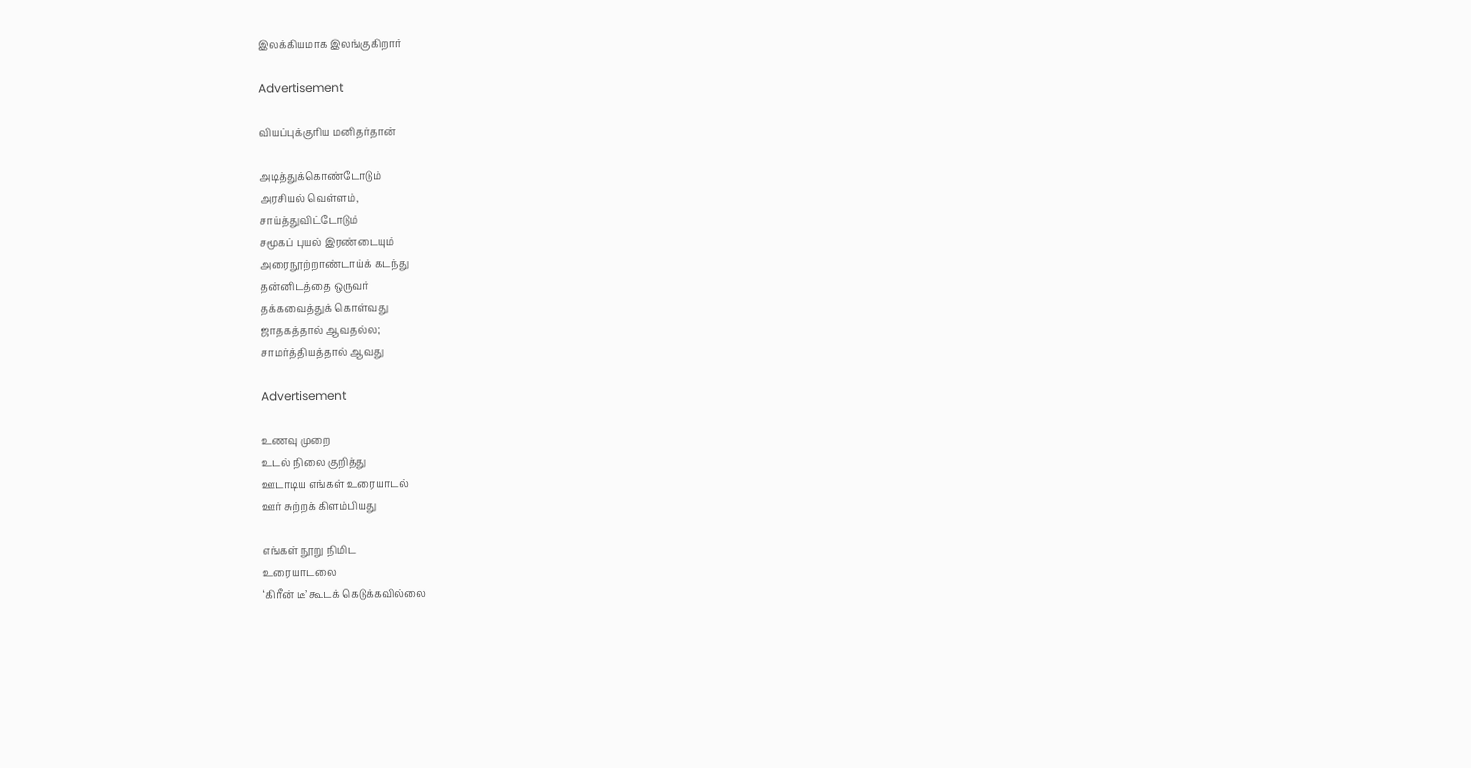இலக்கியமாக இலங்குகிறார்

Advertisement

வியப்புக்குரிய மனிதர்தான்

அடித்துக்கொண்டோடும்
அரசியல் வெள்ளம்,
சாய்த்துவிட்டோடும்
சமூகப் புயல் இரண்டையும்
அரைநூற்றாண்டாய்க் கடந்து
தன்னிடத்தை ஒருவர்
தக்கவைத்துக் கொள்வது
ஜாதகத்தால் ஆவதல்ல;
சாமர்த்தியத்தால் ஆவது

Advertisement

உணவு முறை
உடல் நிலை குறித்து
ஊடாடிய எங்கள் உரையாடல்
ஊர் சுற்றக் கிளம்பியது

எங்கள் நூறு நிமிட
உரையாடலை
‘கிரீன் டீ’ கூடக் கெடுக்கவில்லை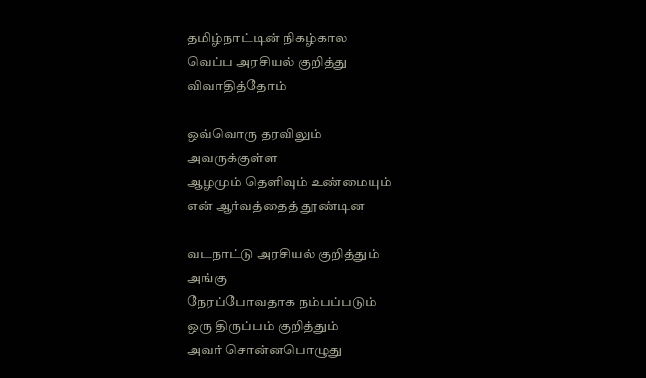தமிழ்நாட்டின் நிகழ்கால
வெப்ப அரசியல் குறித்து
விவாதித்தோம்

ஒவ்வொரு தரவிலும்
அவருக்குள்ள
ஆழமும் தெளிவும் உண்மையும்
என் ஆர்வத்தைத் தூண்டின

வடநாட்டு அரசியல் குறித்தும்
அங்கு
நேரப்போவதாக நம்பப்படும்
ஒரு திருப்பம் குறித்தும்
அவர் சொன்னபொழுது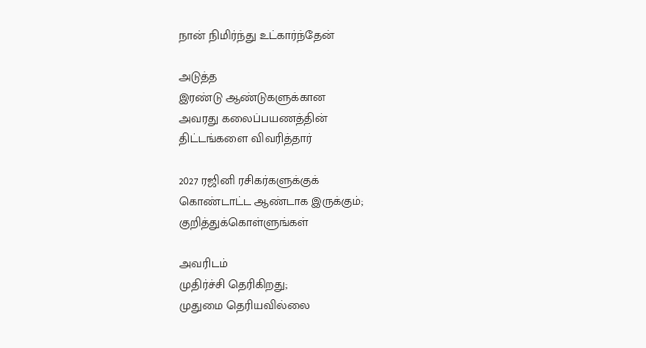நான் நிமிர்ந்து உட்கார்ந்தேன்

அடுத்த
இரண்டு ஆண்டுகளுக்கான
அவரது கலைப்பயணத்தின்
திட்டங்களை விவரித்தார்

2027 ரஜினி ரசிகர்களுக்குக்
கொண்டாட்ட ஆண்டாக இருக்கும்;
குறித்துக்கொள்ளுங்கள்

அவரிடம்
முதிர்ச்சி தெரிகிறது;
முதுமை தெரியவில்லை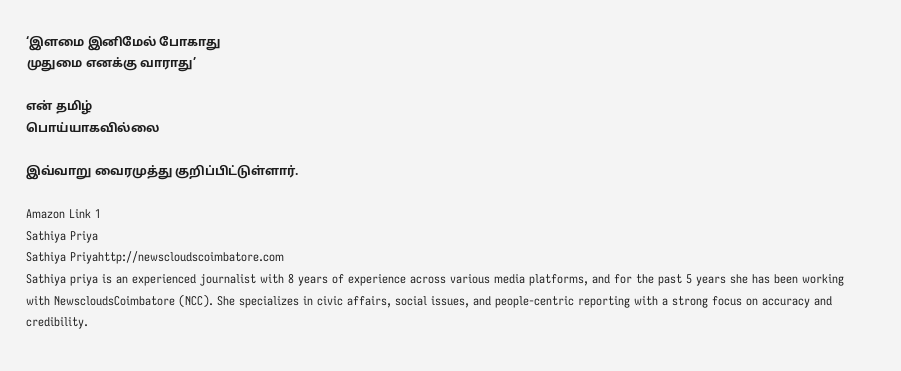‘இளமை இனிமேல் போகாது
முதுமை எனக்கு வாராது’

என் தமிழ்
பொய்யாகவில்லை

இவ்வாறு வைரமுத்து குறிப்பிட்டுள்ளார்.

Amazon Link 1
Sathiya Priya
Sathiya Priyahttp://newscloudscoimbatore.com
Sathiya priya is an experienced journalist with 8 years of experience across various media platforms, and for the past 5 years she has been working with NewscloudsCoimbatore (NCC). She specializes in civic affairs, social issues, and people-centric reporting with a strong focus on accuracy and credibility.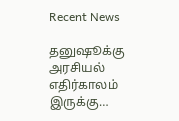Recent News

தனுஷூக்கு அரசியல் எதிர்காலம் இருக்கு…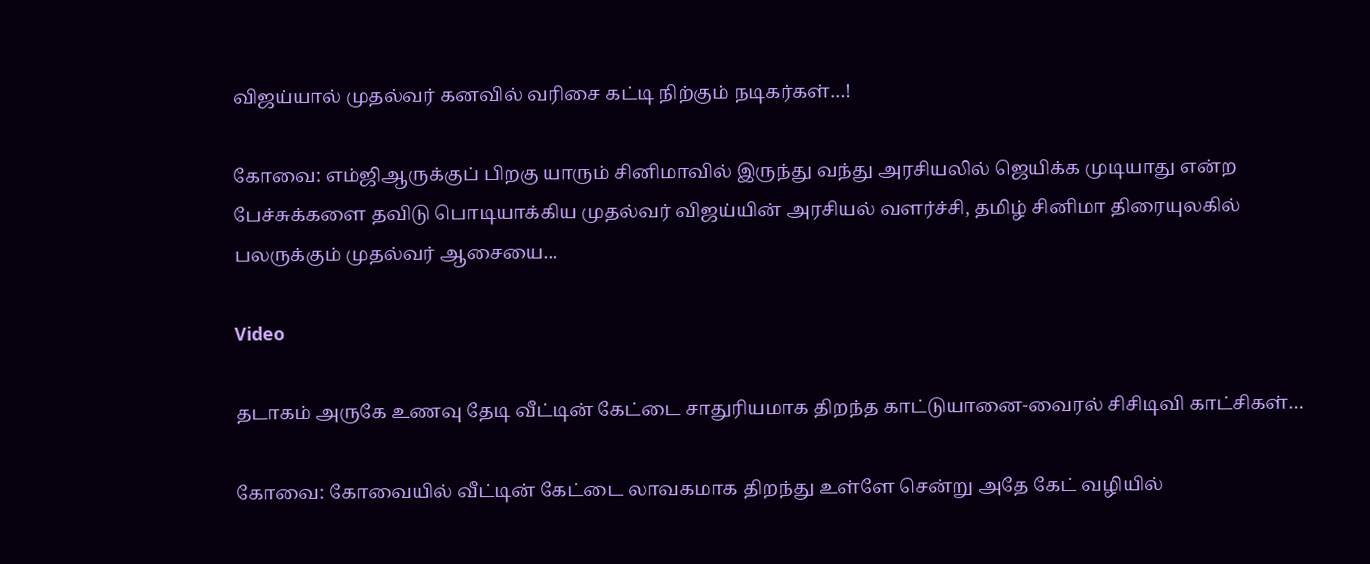விஜய்யால் முதல்வர் கனவில் வரிசை கட்டி நிற்கும் நடிகர்கள்…!

கோவை: எம்ஜிஆருக்குப் பிறகு யாரும் சினிமாவில் இருந்து வந்து அரசியலில் ஜெயிக்க முடியாது என்ற பேச்சுக்களை தவிடு பொடியாக்கிய முதல்வர் விஜய்யின் அரசியல் வளர்ச்சி, தமிழ் சினிமா திரையுலகில் பலருக்கும் முதல்வர் ஆசையை...

Video

தடாகம் அருகே உணவு தேடி வீட்டின் கேட்டை சாதுரியமாக திறந்த காட்டுயானை-வைரல் சிசிடிவி காட்சிகள்…

கோவை: கோவையில் வீட்டின் கேட்டை லாவகமாக திறந்து உள்ளே சென்று அதே கேட் வழியில்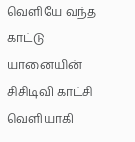வெளியே வந்த காட்டு யானையின் சிசிடிவி காட்சி வெளியாகி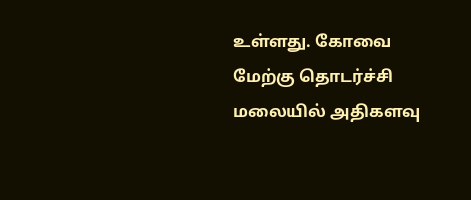உள்ளது. கோவை மேற்கு தொடர்ச்சி மலையில் அதிகளவு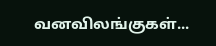வனவிலங்குகள்...